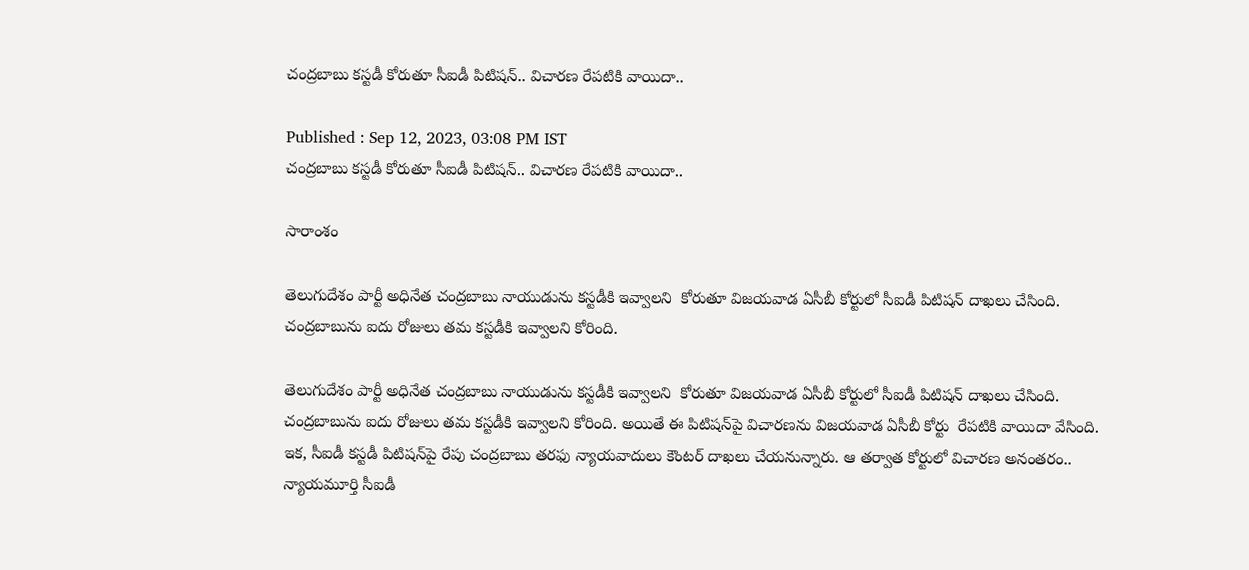చంద్రబాబు కస్టడీ కోరుతూ సీఐడీ పిటిషన్.. విచారణ రేపటికి వాయిదా..

Published : Sep 12, 2023, 03:08 PM IST
చంద్రబాబు కస్టడీ కోరుతూ సీఐడీ పిటిషన్.. విచారణ రేపటికి వాయిదా..

సారాంశం

తెలుగుదేశం పార్టీ అధినేత చంద్రబాబు నాయుడును కస్టడీకి ఇవ్వాలని  కోరుతూ విజయవాడ ఏసీబీ కోర్టులో సీఐడీ పిటిషన్ దాఖలు చేసింది. చంద్రబాబును ఐదు రోజులు తమ కస్టడీకి ఇవ్వాలని కోరింది.

తెలుగుదేశం పార్టీ అధినేత చంద్రబాబు నాయుడును కస్టడీకి ఇవ్వాలని  కోరుతూ విజయవాడ ఏసీబీ కోర్టులో సీఐడీ పిటిషన్ దాఖలు చేసింది. చంద్రబాబును ఐదు రోజులు తమ కస్టడీకి ఇవ్వాలని కోరింది. అయితే ఈ పిటిషన్‌పై విచారణను విజయవాడ ఏసీబీ కోర్టు  రేపటికి వాయిదా వేసింది. ఇక, సీఐడీ కస్టడీ పిటిషన్‌పై రేపు చంద్రబాబు తరఫు న్యాయవాదులు కౌంటర్ దాఖలు చేయనున్నారు. ఆ తర్వాత కోర్టులో విచారణ అనంతరం.. న్యాయమూర్తి సీఐడీ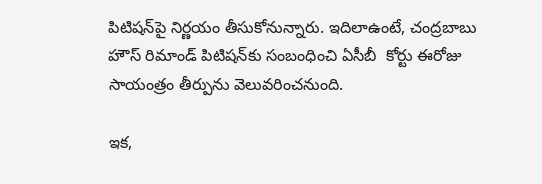పిటిషన్‌పై నిర్ణయం తీసుకోనున్నారు. ఇదిలాఉంటే, చంద్రబాబు హౌస్ రిమాండ్ పిటిషన్‌కు సంబంధించి ఏసీబీ  కోర్టు ఈరోజు సాయంత్రం తీర్పును వెలువరించనుంది.

ఇక,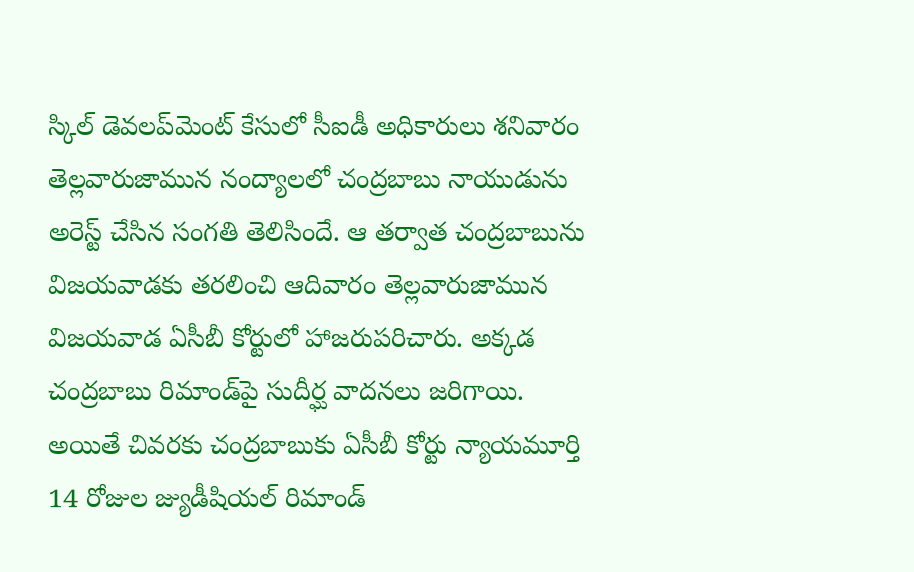స్కిల్ డెవలప్‌మెంట్ ‌కేసులో సీఐడీ అధికారులు శనివారం తెల్లవారుజామున నంద్యాలలో చంద్రబాబు నాయుడును అరెస్ట్ చేసిన సంగతి తెలిసిందే. ఆ తర్వాత చంద్రబాబును విజయవాడకు తరలించి ఆదివారం తెల్లవారుజామున విజయవాడ ఏసీబీ కోర్టులో హాజరుపరిచారు. అక్కడ చంద్రబాబు రిమాండ్‌పై సుదీర్ఘ వాదనలు జరిగాయి. అయితే చివరకు చంద్రబాబుకు ఏసీబీ కోర్టు న్యాయమూర్తి 14 రోజుల జ్యుడీషియల్ రిమాండ్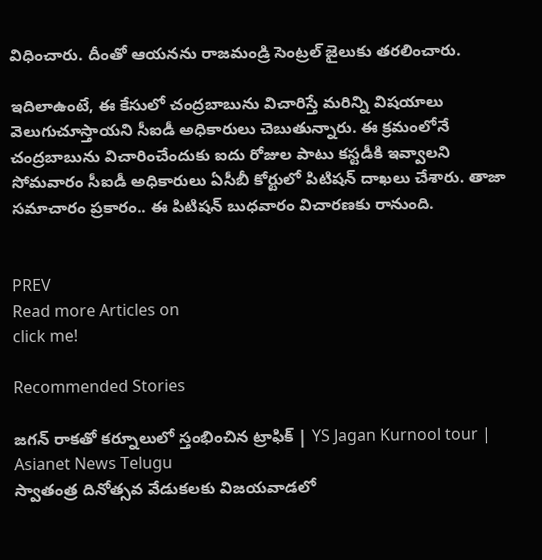విధించారు. దీంతో ఆయనను రాజమండ్రి సెంట్రల్ జైలుకు తరలించారు.

ఇదిలాఉంటే, ఈ కేసులో చంద్రబాబును విచారిస్తే మరిన్ని విషయాలు వెలుగుచూస్తాయని సీఐడీ అధికారులు చెబుతున్నారు. ఈ క్రమంలోనే చంద్రబాబును విచారించేందుకు ఐదు రోజుల పాటు కస్టడీకి ఇవ్వాలని సోమవారం సీఐడీ అధికారులు ఏసీబీ కోర్టులో పిటిషన్ దాఖలు చేశారు. తాజా సమాచారం ప్రకారం.. ఈ పిటిషన్ బుధవారం విచారణకు రానుంది.


PREV
Read more Articles on
click me!

Recommended Stories

జగన్ రాకతో కర్నూలులో స్తంభించిన ట్రాఫిక్ | YS Jagan Kurnool tour | Asianet News Telugu
స్వాతంత్ర దినోత్సవ వేడుకలకు విజయవాడలో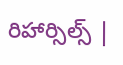రిహార్సిల్స్ |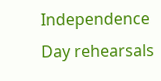Independence Day rehearsals